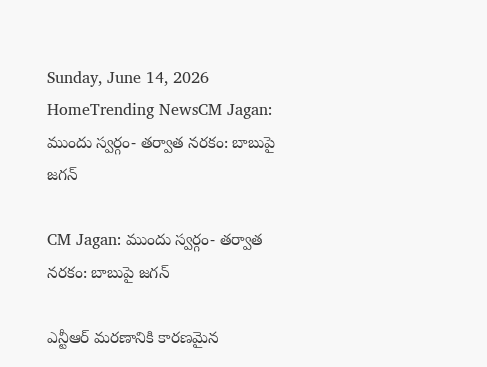Sunday, June 14, 2026
HomeTrending NewsCM Jagan: ముందు స్వర్గం- తర్వాత నరకం: బాబుపై జగన్

CM Jagan: ముందు స్వర్గం- తర్వాత నరకం: బాబుపై జగన్

ఎన్టీఆర్ మరణానికి కారణమైన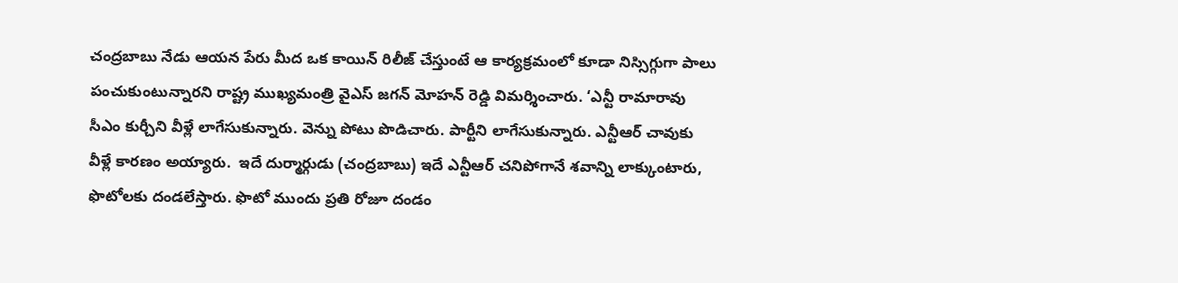చంద్రబాబు నేడు ఆయన పేరు మీద ఒక కాయిన్ రిలీజ్ చేస్తుంటే ఆ కార్యక్రమంలో కూడా నిస్సిగ్గుగా పాలు పంచుకుంటున్నారని రాష్ట్ర ముఖ్యమంత్రి వైఎస్ జగన్ మోహన్ రెడ్డి విమర్శించారు. ‘ఎన్టీ రామారావు సీఎం కుర్చీని వీళ్లే లాగేసుకున్నారు. వెన్ను పోటు పొడిచారు. పార్టీని లాగేసుకున్నారు. ఎన్టీఆర్ చావుకు వీళ్లే కారణం అయ్యారు.  ఇదే దుర్మార్గుడు (చంద్రబాబు) ఇదే ఎన్టీఆర్ చనిపోగానే శవాన్ని లాక్కుంటారు, ఫొటోలకు దండలేస్తారు. ఫొటో ముందు ప్రతి రోజూ దండం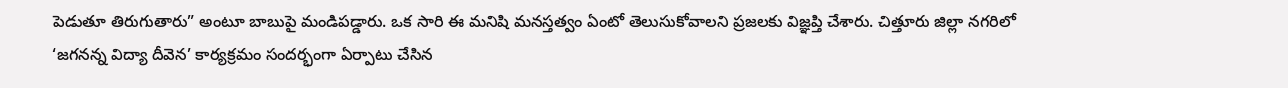పెడుతూ తిరుగుతారు” అంటూ బాబుపై మండిపడ్డారు. ఒక సారి ఈ మనిషి మనస్తత్వం ఏంటో తెలుసుకోవాలని ప్రజలకు విజ్ఞప్తి చేశారు. చిత్తూరు జిల్లా నగరిలో ‘జగనన్న విద్యా దీవెన’ కార్యక్రమం సందర్భంగా ఏర్పాటు చేసిన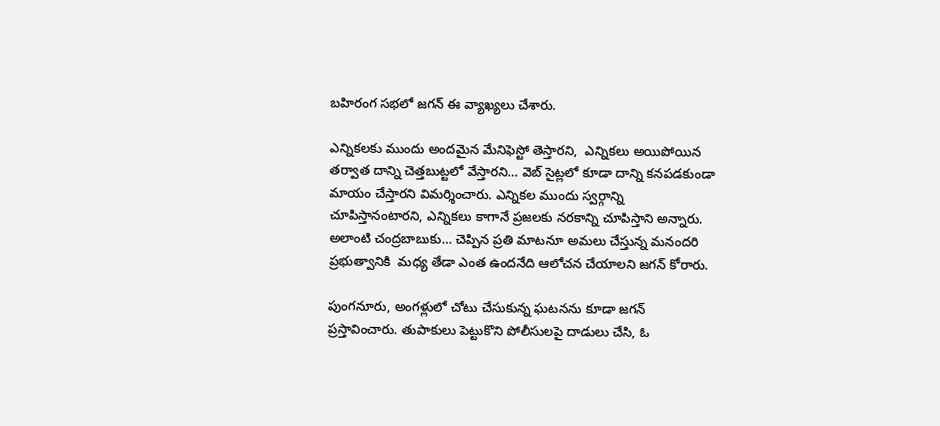బహిరంగ సభలో జగన్ ఈ వ్యాఖ్యలు చేశారు.

ఎన్నికలకు ముందు అందమైన మేనిఫెస్టో తెస్తారని,  ఎన్నికలు అయిపోయిన తర్వాత దాన్ని చెత్తబుట్టలో వేస్తారని… వెబ్ సైట్లలో కూడా దాన్ని కనపడకుండా మాయం చేస్తారని విమర్శించారు. ఎన్నికల ముందు స్వర్గాన్ని చూపిస్తానంటారని, ఎన్నికలు కాగానే ప్రజలకు నరకాన్ని చూపిస్తాని అన్నారు. అలాంటి చంద్రబాబుకు… చెప్పిన ప్రతి మాటనూ అమలు చేస్తున్న మనందరి ప్రభుత్వానికి  మధ్య తేడా ఎంత ఉందనేది ఆలోచన చేయాలని జగన్ కోరారు.

పుంగనూరు, అంగళ్లులో చోటు చేసుకున్న ఘటనను కూడా జగన్ ప్రస్తావించారు. తుపాకులు పెట్టుకొని పోలీసులపై దాడులు చేసి, ఓ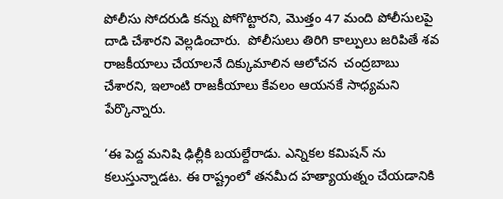పోలీసు సోదరుడి కన్ను పోగొట్టారని, మొత్తం 47 మంది పోలీసులపై దాడి చేశారని వెల్లడించారు.  పోలీసులు తిరిగి కాల్పులు జరిపితే శవ రాజకీయాలు చేయాలనే దిక్కుమాలిన ఆలోచన  చంద్రబాబు చేశారని, ఇలాంటి రాజకీయాలు కేవలం ఆయనకే సాధ్యమని పేర్కొన్నారు.

‘ఈ పెద్ద మనిషి ఢిల్లీకి బయల్దేరాడు. ఎన్నికల కమిషన్ ను కలుస్తున్నాడట. ఈ రాష్ట్రంలో తనమీద హత్యాయత్నం చేయడానికి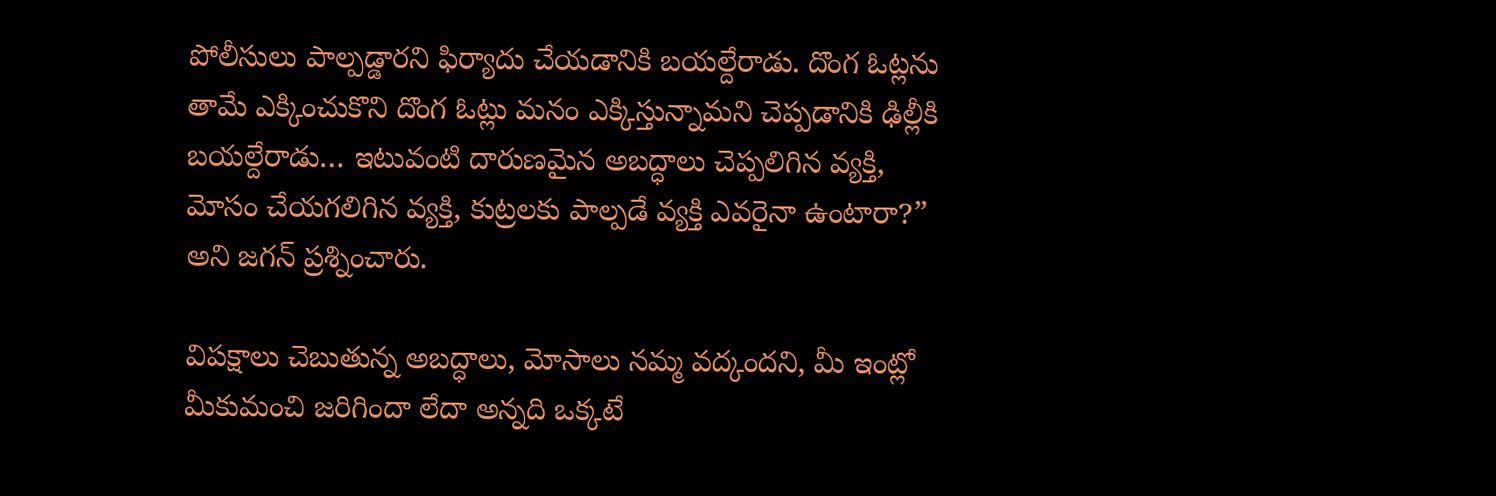పోలీసులు పాల్పడ్డారని ఫిర్యాదు చేయడానికి బయల్దేరాడు. దొంగ ఓట్లను తామే ఎక్కించుకొని దొంగ ఓట్లు మనం ఎక్కిస్తున్నామని చెప్పడానికి ఢిల్లీకి బయల్దేరాడు… ఇటువంటి దారుణమైన అబద్ధాలు చెప్పలిగిన వ్యక్తి, మోసం చేయగలిగిన వ్యక్తి, కుట్రలకు పాల్పడే వ్యక్తి ఎవరైనా ఉంటారా?” అని జగన్ ప్రశ్నించారు.

విపక్షాలు చెబుతున్న అబద్ధాలు, మోసాలు నమ్మ వద్కందని, మీ ఇంట్లో మీకుమంచి జరిగిందా లేదా అన్నది ఒక్కటే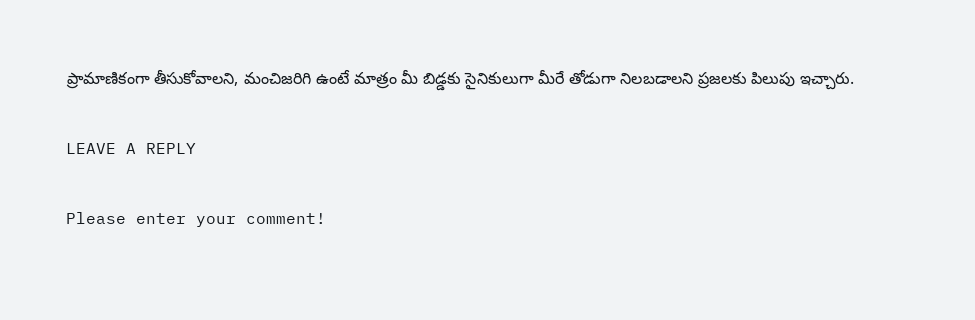ప్రామాణికంగా తీసుకోవాలని, మంచిజరిగి ఉంటే మాత్రం మీ బిడ్డకు సైనికులుగా మీరే తోడుగా నిలబడాలని ప్రజలకు పిలుపు ఇచ్చారు.

LEAVE A REPLY

Please enter your comment!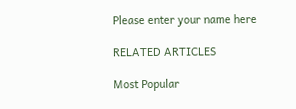Please enter your name here

RELATED ARTICLES

Most Popular